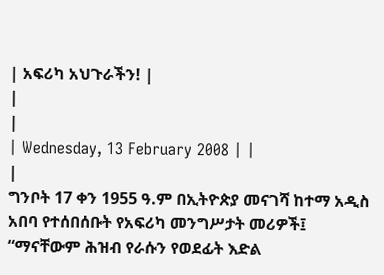| አፍሪካ አህጉራችን! |
|
|
| Wednesday, 13 February 2008 | |
|
ግንቦት 17 ቀን 1955 ዓ.ም በኢትዮጵያ መናገሻ ከተማ አዲስ አበባ የተሰበሰቡት የአፍሪካ መንግሥታት መሪዎች፤ “ማናቸውም ሕዝብ የራሱን የወደፊት እድል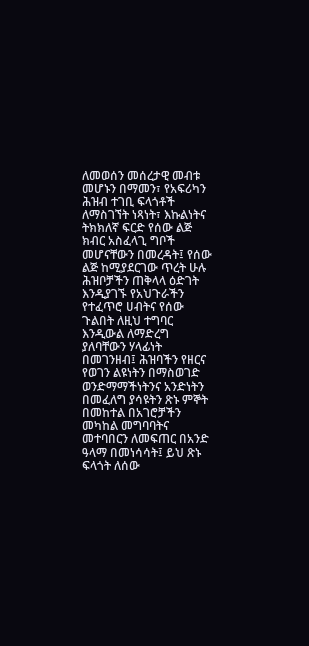ለመወሰን መሰረታዊ መብቱ መሆኑን በማመን፣ የአፍሪካን ሕዝብ ተገቢ ፍላጎቶች ለማስገኘት ነጻነት፣ እኩልነትና ትክክለኛ ፍርድ የሰው ልጅ ክብር አስፈላጊ ግቦች መሆናቸውን በመረዳት፤ የሰው ልጅ ከሚያደርገው ጥረት ሁሉ ሕዝቦቻችን ጠቅላላ ዕድገት እንዲያገኙ የአህጉራችን የተፈጥሮ ሀብትና የሰው ጉልበት ለዚህ ተግባር እንዲውል ለማድረግ ያለባቸውን ሃላፊነት በመገንዘብ፤ ሕዝባችን የዘርና የወገን ልዩነትን በማስወገድ ወንድማማችነትንና አንድነትን በመፈለግ ያሳዩትን ጽኑ ምኞት በመከተል በአገሮቻችን መካከል መግባባትና መተባበርን ለመፍጠር በአንድ ዓላማ በመነሳሳት፤ ይህ ጽኑ ፍላጎት ለሰው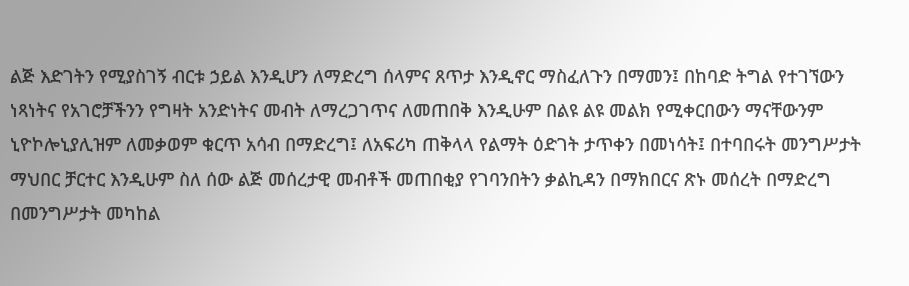ልጅ እድገትን የሚያስገኝ ብርቱ ኃይል እንዲሆን ለማድረግ ሰላምና ጸጥታ እንዲኖር ማስፈለጉን በማመን፤ በከባድ ትግል የተገኘውን ነጻነትና የአገሮቻችንን የግዛት አንድነትና መብት ለማረጋገጥና ለመጠበቅ እንዲሁም በልዩ ልዩ መልክ የሚቀርበውን ማናቸውንም ኒዮኮሎኒያሊዝም ለመቃወም ቁርጥ አሳብ በማድረግ፤ ለአፍሪካ ጠቅላላ የልማት ዕድገት ታጥቀን በመነሳት፤ በተባበሩት መንግሥታት ማህበር ቻርተር እንዲሁም ስለ ሰው ልጅ መሰረታዊ መብቶች መጠበቂያ የገባንበትን ቃልኪዳን በማክበርና ጽኑ መሰረት በማድረግ በመንግሥታት መካከል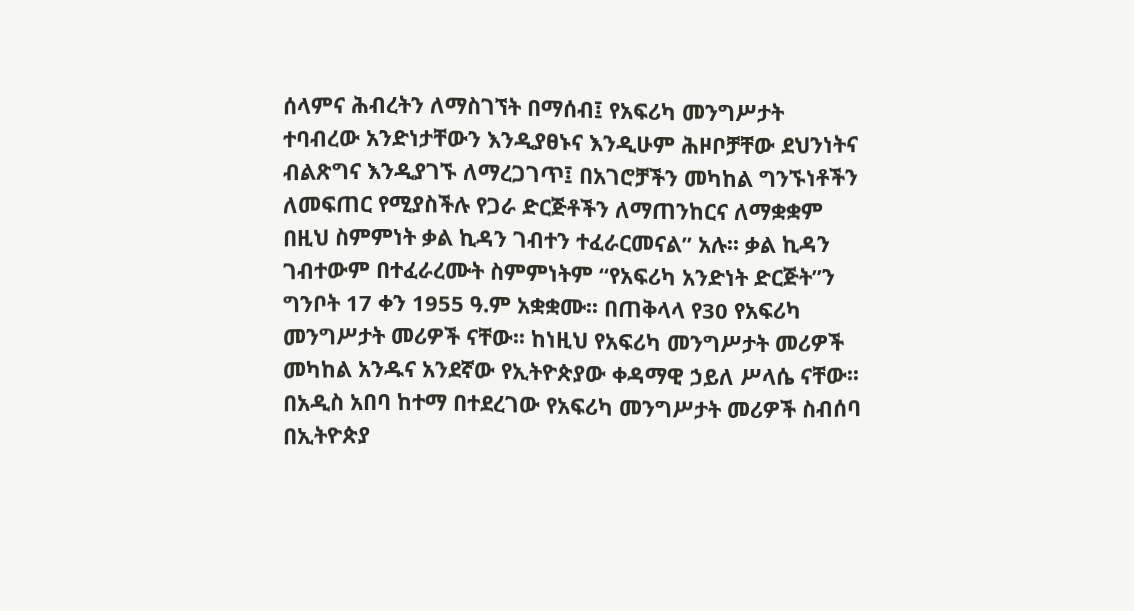ሰላምና ሕብረትን ለማስገኘት በማሰብ፤ የአፍሪካ መንግሥታት ተባብረው አንድነታቸውን እንዲያፀኑና እንዲሁም ሕዞቦቻቸው ደህንነትና ብልጽግና እንዲያገኙ ለማረጋገጥ፤ በአገሮቻችን መካከል ግንኙነቶችን ለመፍጠር የሚያስችሉ የጋራ ድርጅቶችን ለማጠንከርና ለማቋቋም በዚህ ስምምነት ቃል ኪዳን ገብተን ተፈራርመናል” አሉ፡፡ ቃል ኪዳን ገብተውም በተፈራረሙት ስምምነትም “የአፍሪካ አንድነት ድርጅት”ን ግንቦት 17 ቀን 1955 ዓ.ም አቋቋሙ፡፡ በጠቅላላ የ30 የአፍሪካ መንግሥታት መሪዎች ናቸው፡፡ ከነዚህ የአፍሪካ መንግሥታት መሪዎች መካከል አንዱና አንደኛው የኢትዮጵያው ቀዳማዊ ኃይለ ሥላሴ ናቸው፡፡ በአዲስ አበባ ከተማ በተደረገው የአፍሪካ መንግሥታት መሪዎች ስብሰባ በኢትዮጵያ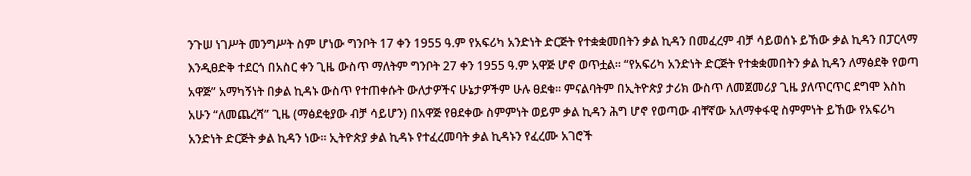ንጉሠ ነገሥት መንግሥት ስም ሆነው ግንቦት 17 ቀን 1955 ዓ.ም የአፍሪካ አንድነት ድርጅት የተቋቋመበትን ቃል ኪዳን በመፈረም ብቻ ሳይወሰኑ ይኸው ቃል ኪዳን በፓርላማ እንዲፀድቅ ተደርጎ በአስር ቀን ጊዜ ውስጥ ማለትም ግንቦት 27 ቀን 1955 ዓ.ም አዋጅ ሆኖ ወጥቷል፡፡ “የአፍሪካ አንድነት ድርጅት የተቋቋመበትን ቃል ኪዳን ለማፅደቅ የወጣ አዋጅ” አማካኝነት በቃል ኪዳኑ ውስጥ የተጠቀሱት ውለታዎችና ሁኔታዎችም ሁሉ ፀደቁ፡፡ ምናልባትም በኢትዮጵያ ታሪክ ውስጥ ለመጀመሪያ ጊዜ ያለጥርጥር ደግሞ እስከ አሁን “ለመጨረሻ” ጊዜ (ማፅደቂያው ብቻ ሳይሆን) በአዋጅ የፀደቀው ስምምነት ወይም ቃል ኪዳን ሕግ ሆኖ የወጣው ብቸኛው አለማቀፋዊ ስምምነት ይኸው የአፍሪካ አንድነት ድርጅት ቃል ኪዳን ነው፡፡ ኢትዮጵያ ቃል ኪዳኑ የተፈረመባት ቃል ኪዳኑን የፈረሙ አገሮች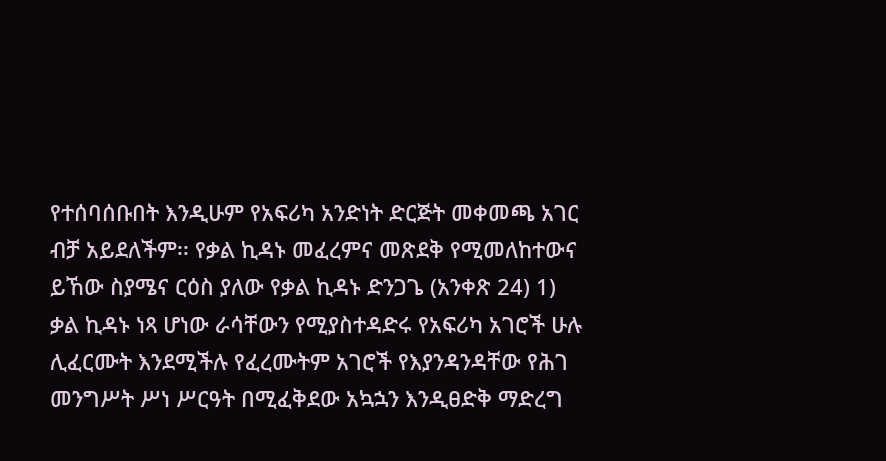የተሰባሰቡበት እንዲሁም የአፍሪካ አንድነት ድርጅት መቀመጫ አገር ብቻ አይደለችም፡፡ የቃል ኪዳኑ መፈረምና መጽደቅ የሚመለከተውና ይኸው ስያሜና ርዕስ ያለው የቃል ኪዳኑ ድንጋጌ (አንቀጽ 24) 1) ቃል ኪዳኑ ነጻ ሆነው ራሳቸውን የሚያስተዳድሩ የአፍሪካ አገሮች ሁሉ ሊፈርሙት እንደሚችሉ የፈረሙትም አገሮች የእያንዳንዳቸው የሕገ መንግሥት ሥነ ሥርዓት በሚፈቅደው አኳኋን እንዲፀድቅ ማድረግ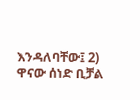እንዳለባቸው፤ 2) ዋናው ሰነድ ቢቻል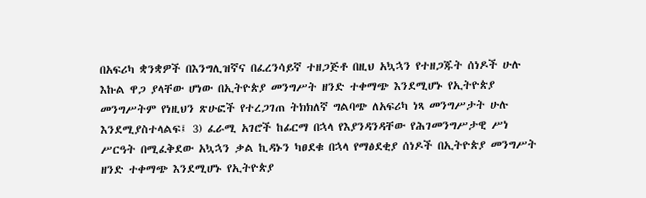በአፍሪካ ቋንቋዎች በእንግሊዝኛና በፈረንሳይኛ ተዘጋጅቶ በዚህ አኳኋን የተዘጋጁት ሰነዶች ሁሉ እኩል ዋጋ ያላቸው ሆነው በኢትዮጵያ መንግሥት ዘንድ ተቀማጭ እንደሚሆኑ የኢትዮጵያ መንግሥትም የነዚህን ጽሁፎች የተረጋገጠ ትክክለኛ ግልባጭ ለአፍሪካ ነጻ መንግሥታት ሁሉ እንደሚያስተላልፍ፤ 3) ፈራሚ አገሮች ከፊርማ በኋላ የእያንዳንዳቸው የሕገመንግሥታዊ ሥነ ሥርዓት በሚፈቅደው አኳኋን ቃል ኪዳኑን ካፀደቁ በኋላ የማፅደቂያ ሰነዶች በኢትዮጵያ መንግሥት ዘንድ ተቀማጭ እንደሚሆኑ የኢትዮጵያ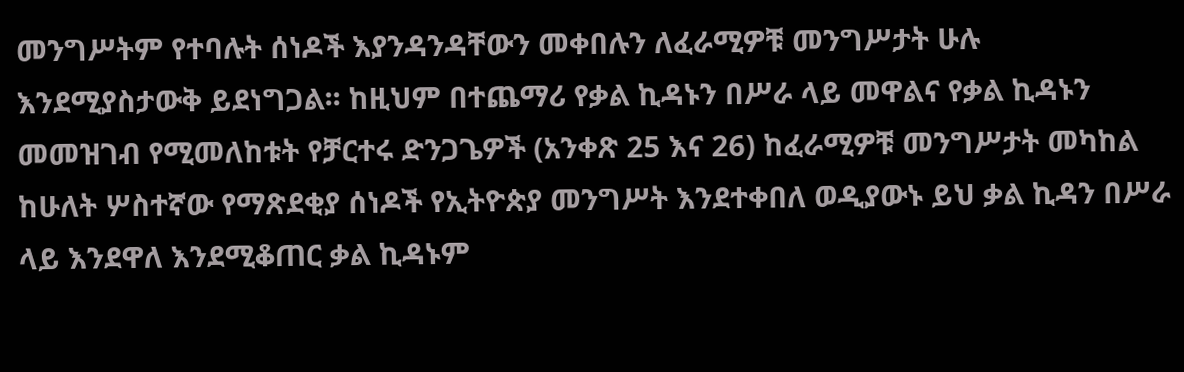መንግሥትም የተባሉት ሰነዶች እያንዳንዳቸውን መቀበሉን ለፈራሚዎቹ መንግሥታት ሁሉ እንደሚያስታውቅ ይደነግጋል፡፡ ከዚህም በተጨማሪ የቃል ኪዳኑን በሥራ ላይ መዋልና የቃል ኪዳኑን መመዝገብ የሚመለከቱት የቻርተሩ ድንጋጌዎች (አንቀጽ 25 እና 26) ከፈራሚዎቹ መንግሥታት መካከል ከሁለት ሦስተኛው የማጽደቂያ ሰነዶች የኢትዮጵያ መንግሥት እንደተቀበለ ወዲያውኑ ይህ ቃል ኪዳን በሥራ ላይ እንደዋለ እንደሚቆጠር ቃል ኪዳኑም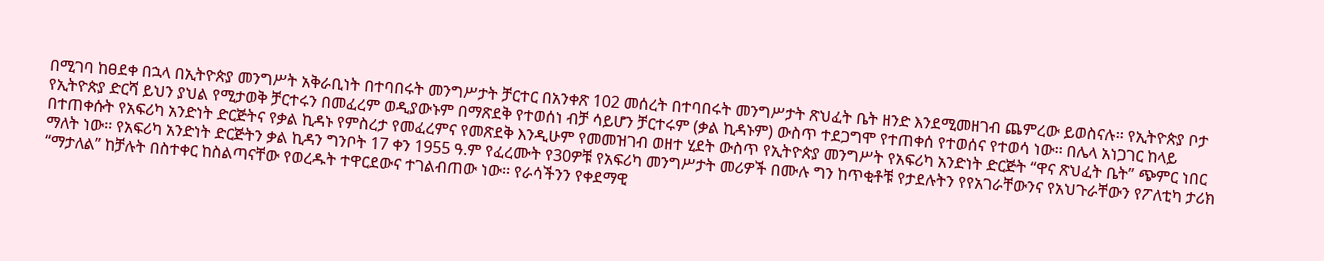በሚገባ ከፀደቀ በኋላ በኢትዮጵያ መንግሥት አቅራቢነት በተባበሩት መንግሥታት ቻርተር በአንቀጽ 102 መሰረት በተባበሩት መንግሥታት ጽህፈት ቤት ዘንድ እንደሚመዘገብ ጨምረው ይወስናሉ፡፡ የኢትዮጵያ ቦታ የኢትዮጵያ ድርሻ ይህን ያህል የሚታወቅ ቻርተሩን በመፈረም ወዲያውኑም በማጽደቅ የተወሰነ ብቻ ሳይሆን ቻርተሩም (ቃል ኪዳኑም) ውስጥ ተደጋግሞ የተጠቀሰ የተወሰና የተወሳ ነው፡፡ በሌላ አነጋገር ከላይ በተጠቀሱት የአፍሪካ አንድነት ድርጅትና የቃል ኪዳኑ የምስረታ የመፈረምና የመጽደቅ እንዲሁም የመመዝገብ ወዘተ ሂደት ውስጥ የኢትዮጵያ መንግሥት የአፍሪካ አንድነት ድርጅት “ዋና ጽህፈት ቤት” ጭምር ነበር ማለት ነው፡፡ የአፍሪካ አንድነት ድርጅትን ቃል ኪዳን ግንቦት 17 ቀን 1955 ዓ.ም የፈረሙት የ30ዎቹ የአፍሪካ መንግሥታት መሪዎች በሙሉ ግን ከጥቂቶቹ የታደሉትን የየአገራቸውንና የአህጉራቸውን የፖለቲካ ታሪክ “ማታለል” ከቻሉት በስተቀር ከስልጣናቸው የወረዱት ተዋርደውና ተገልብጠው ነው፡፡ የራሳችንን የቀደማዊ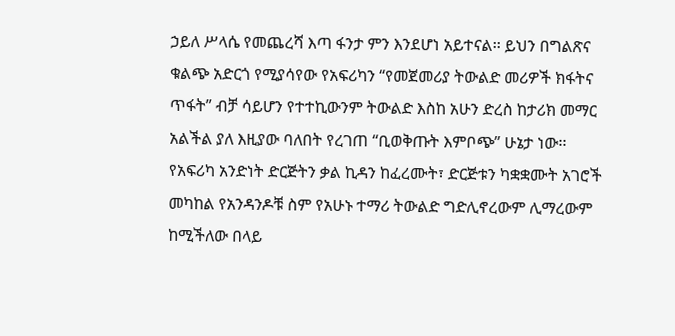ኃይለ ሥላሴ የመጨረሻ እጣ ፋንታ ምን እንደሆነ አይተናል፡፡ ይህን በግልጽና ቁልጭ አድርጎ የሚያሳየው የአፍሪካን “የመጀመሪያ ትውልድ መሪዎች ክፋትና ጥፋት” ብቻ ሳይሆን የተተኪውንም ትውልድ እስከ አሁን ድረስ ከታሪክ መማር አልችል ያለ እዚያው ባለበት የረገጠ “ቢወቅጡት እምቦጭ” ሁኔታ ነው፡፡ የአፍሪካ አንድነት ድርጅትን ቃል ኪዳን ከፈረሙት፣ ድርጅቱን ካቋቋሙት አገሮች መካከል የአንዳንዶቹ ስም የአሁኑ ተማሪ ትውልድ ግድሊኖረውም ሊማረውም ከሚችለው በላይ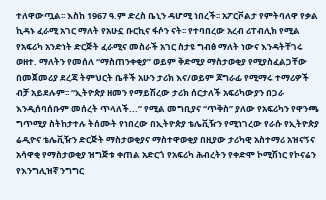ተለዋውጧል፡፡ እስከ 1967 ዓ.ም ድረስ ቤኒን ዳሆሚ ነበረች፡፡ አፖርቮልታ የምትባለዋ የቃል ኪዳኑ ፈራሚ አገር ማለት የአሁኗ ቡርኪና ፋሶን ናት፡፡ የተባበረው አረብ ሪፐብሊክ የሚል የአፍሪካ አንድነት ድርጅት ፈራሚና መስራች አገር ስታዩ ግብፅ ማለት ነውና እንዳትቸገሩ ወዘተ. ማለትን የመሰለ “ማስጠንቀቂያ” ወይም ቅድሚያ ማስታወቂያ የሚያስፈልጋቸው በመጀመሪያ ደረጃ ትምህርት ቤቶች አሁን ታሪክ እና/ወይም ጆግራፊ የሚማሩ ተማሪዎች ብቻ አይደሉም፡፡ “ኢትዮጵያ ዘመን የማይሽረው ታሪክ ሰርታለች አፍሪካውያን በጋራ እንዲሰባሰቡም መሰረት ጥላለች...” የሚል መግቢያና “ጥቅስ” ያለው የአፍሪካን የዋንጫ ግጥሚያ ስትከታተሉ ትሰሙት የነበረው በኢትዮጵያ ቴሌቪዥን የሚነገረው የራሱ የኢትዮጵያ ሬዲዮና ቴሌቪዥን ድርጅት ማስታወቂያና ማስተዋወቂያ በዚያው ታሪካዊ አስተማሪ አዝናኝና አሳዋቂ የማስታወቂያ ዝግጅቱ ቀጠል አድርጎ የአፍሪካ ሕብረትን የቀድሞ ኮሚሽነር የኮናሬን የእንግሊዝኛ ንግግር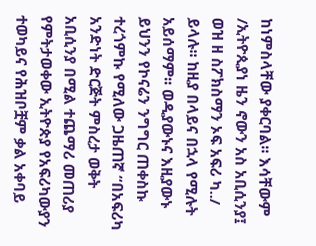ከነምስላቸው ያቀርባል፡፡ እሳቸውም /ኢትዮጲያነ ዜን ኖውን አስ አቢሲንያ፤ ወዝ ዘ ስፖክስማን ኦፍ አፍሪ ካ../ ይላሉ፡፡ ከዚያ በላይና በኋላ የሚሉት አይሰማም፡፡ ወዲያውኑና እዚያውኑ ይህንን የኮናሬን ንግግር ጠቀስኩ ተረጎምኩ የሚለው ጋዜጠኛ “በአፍሪካ አንድነት ድርጅት ምስረታ ወቅት አቢሲንያ በሚል ተጨማሪ መጠሪያ የምትታወቀው ኢትዮጵያ የአፍሪካውያን ተወካይና የሕዝቦቿም ቃል አቀባይ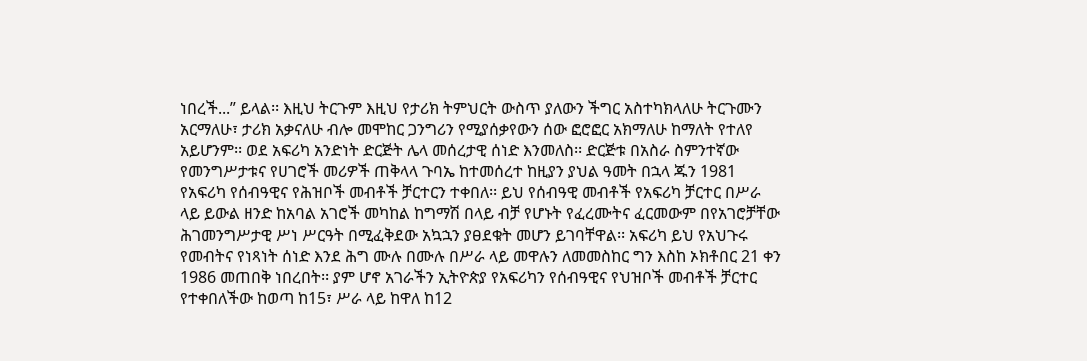ነበረች...” ይላል፡፡ እዚህ ትርጉም እዚህ የታሪክ ትምህርት ውስጥ ያለውን ችግር አስተካክላለሁ ትርጉሙን አርማለሁ፣ ታሪክ አቃናለሁ ብሎ መሞከር ጋንግሪን የሚያሰቃየውን ሰው ፎሮፎር አክማለሁ ከማለት የተለየ አይሆንም፡፡ ወደ አፍሪካ አንድነት ድርጅት ሌላ መሰረታዊ ሰነድ እንመለስ፡፡ ድርጅቱ በአስራ ስምንተኛው የመንግሥታቱና የሀገሮች መሪዎች ጠቅላላ ጉባኤ ከተመሰረተ ከዚያን ያህል ዓመት በኋላ ጁን 1981 የአፍሪካ የሰብዓዊና የሕዝቦች መብቶች ቻርተርን ተቀበለ፡፡ ይህ የሰብዓዊ መብቶች የአፍሪካ ቻርተር በሥራ ላይ ይውል ዘንድ ከአባል አገሮች መካከል ከግማሽ በላይ ብቻ የሆኑት የፈረሙትና ፈርመውም በየአገሮቻቸው ሕገመንግሥታዊ ሥነ ሥርዓት በሚፈቅደው አኳኋን ያፀደቁት መሆን ይገባቸዋል፡፡ አፍሪካ ይህ የአህጉሩ የመብትና የነጻነት ሰነድ እንደ ሕግ ሙሉ በሙሉ በሥራ ላይ መዋሉን ለመመስከር ግን እስከ ኦክቶበር 21 ቀን 1986 መጠበቅ ነበረበት፡፡ ያም ሆኖ አገራችን ኢትዮጵያ የአፍሪካን የሰብዓዊና የህዝቦች መብቶች ቻርተር የተቀበለችው ከወጣ ከ15፣ ሥራ ላይ ከዋለ ከ12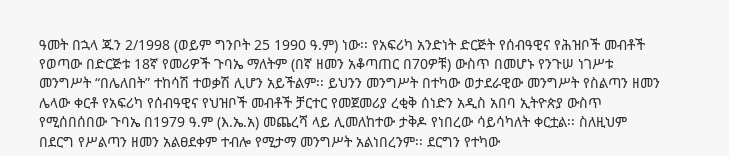ዓመት በኋላ ጁን 2/1998 (ወይም ግንቦት 25 1990 ዓ.ም) ነው፡፡ የአፍሪካ አንድነት ድርጅት የሰብዓዊና የሕዝቦች መብቶች የወጣው በድርጅቱ 18ኛ የመሪዎች ጉባኤ ማለትም (በኛ ዘመን አቆጣጠር በ70ዎቹ) ውስጥ በመሆኑ የንጉሠ ነገሥቱ መንግሥት “በሌለበት” ተከሳሽ ተወቃሽ ሊሆን አይችልም፡፡ ይህንን መንግሥት በተካው ወታደራዊው መንግሥት የስልጣን ዘመን ሌላው ቀርቶ የአፍሪካ የሰብዓዊና የህዝቦች መብቶች ቻርተር የመጀመሪያ ረቂቅ ሰነድን አዲስ አበባ ኢትዮጵያ ውስጥ የሚሰበሰበው ጉባኤ በ1979 ዓ.ም (እ.ኤ.አ) መጨረሻ ላይ ሊመለከተው ታቅዶ የነበረው ሳይሳካለት ቀርቷል፡፡ ስለዚህም በደርግ የሥልጣን ዘመን አልፀደቀም ተብሎ የሚታማ መንግሥት አልነበረንም፡፡ ደርግን የተካው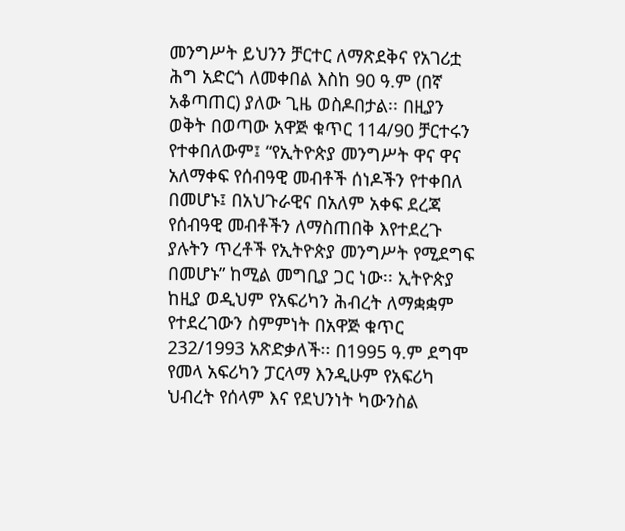መንግሥት ይህንን ቻርተር ለማጽደቅና የአገሪቷ ሕግ አድርጎ ለመቀበል እስከ 90 ዓ.ም (በኛ አቆጣጠር) ያለው ጊዜ ወስዶበታል፡፡ በዚያን ወቅት በወጣው አዋጅ ቁጥር 114/90 ቻርተሩን የተቀበለውም፤ “የኢትዮጵያ መንግሥት ዋና ዋና አለማቀፍ የሰብዓዊ መብቶች ሰነዶችን የተቀበለ በመሆኑ፤ በአህጉራዊና በአለም አቀፍ ደረጃ የሰብዓዊ መብቶችን ለማስጠበቅ እየተደረጉ ያሉትን ጥረቶች የኢትዮጵያ መንግሥት የሚደግፍ በመሆኑ” ከሚል መግቢያ ጋር ነው፡፡ ኢትዮጵያ ከዚያ ወዲህም የአፍሪካን ሕብረት ለማቋቋም የተደረገውን ስምምነት በአዋጅ ቁጥር 232/1993 አጽድቃለች፡፡ በ1995 ዓ.ም ደግሞ የመላ አፍሪካን ፓርላማ እንዲሁም የአፍሪካ ህብረት የሰላም እና የደህንነት ካውንስል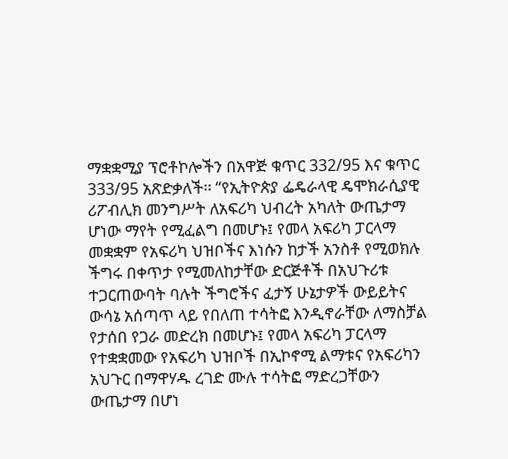ማቋቋሚያ ፕሮቶኮሎችን በአዋጅ ቁጥር 332/95 እና ቁጥር 333/95 አጽድቃለች፡፡ “የኢትዮጵያ ፌዴራላዊ ዴሞክራሲያዊ ሪፖብሊክ መንግሥት ለአፍሪካ ህብረት አካለት ውጤታማ ሆነው ማየት የሚፈልግ በመሆኑ፤ የመላ አፍሪካ ፓርላማ መቋቋም የአፍሪካ ህዝቦችና እነሱን ከታች አንስቶ የሚወክሉ ችግሩ በቀጥታ የሚመለከታቸው ድርጅቶች በአህጉሪቱ ተጋርጠውባት ባሉት ችግሮችና ፈታኝ ሁኔታዎች ውይይትና ውሳኔ አሰጣጥ ላይ የበለጠ ተሳትፎ እንዲኖራቸው ለማስቻል የታሰበ የጋራ መድረክ በመሆኑ፤ የመላ አፍሪካ ፓርላማ የተቋቋመው የአፍሪካ ህዝቦች በኢኮኖሚ ልማቱና የአፍሪካን አህጉር በማዋሃዱ ረገድ ሙሉ ተሳትፎ ማድረጋቸውን ውጤታማ በሆነ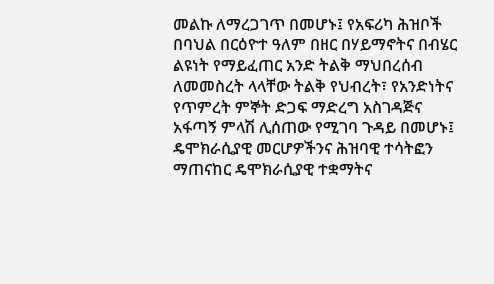መልኩ ለማረጋገጥ በመሆኑ፤ የአፍሪካ ሕዝቦች በባህል በርዕዮተ ዓለም በዘር በሃይማኖትና በብሄር ልዩነት የማይፈጠር አንድ ትልቅ ማህበረሰብ ለመመስረት ላላቸው ትልቅ የህብረት፣ የአንድነትና የጥምረት ምኞት ድጋፍ ማድረግ አስገዳጅና አፋጣኝ ምላሽ ሊሰጠው የሚገባ ጉዳይ በመሆኑ፤ ዴሞክራሲያዊ መርሆዎችንና ሕዝባዊ ተሳትፎን ማጠናከር ዴሞክራሲያዊ ተቋማትና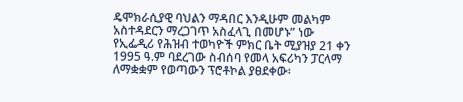ዴሞክራሲያዊ ባህልን ማዳበር እንዲሁም መልካም አስተዳደርን ማረጋገጥ አስፈላጊ በመሆኑ” ነው የኢፌዲሪ የሕዝብ ተወካዮች ምክር ቤት ሚያዝያ 21 ቀን 1995 ዓ.ም ባደረገው ስብሰባ የመላ አፍሪካን ፓርላማ ለማቋቋም የወጣውን ፕሮቶኮል ያፀደቀው፡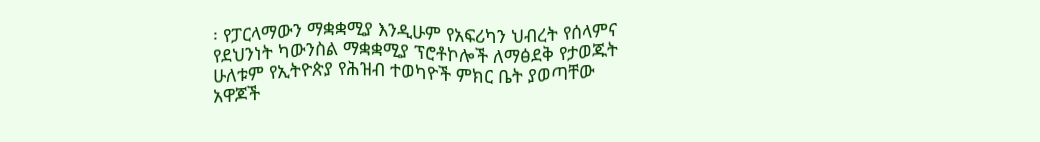፡ የፓርላማውን ማቋቋሚያ እንዲሁም የአፍሪካን ህብረት የሰላምና የደህንነት ካውንስል ማቋቋሚያ ፕሮቶኮሎች ለማፅደቅ የታወጁት ሁለቱም የኢትዮጵያ የሕዝብ ተወካዮች ምክር ቤት ያወጣቸው አዋጆች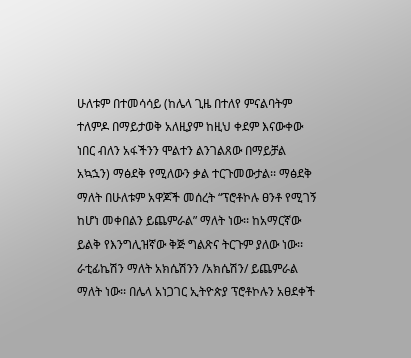ሁለቱም በተመሳሳይ (ከሌላ ጊዜ በተለየ ምናልባትም ተለምዶ በማይታወቅ አለዚያም ከዚህ ቀደም እናውቀው ነበር ብለን አፋችንን ሞልተን ልንገልጸው በማይቻል አኳኋን) ማፅደቅ የሚለውን ቃል ተርጉመውታል፡፡ ማፅደቅ ማለት በሁለቱም አዋጆች መሰረት “ፕሮቶኮሉ ፀንቶ የሚገኝ ከሆነ መቀበልን ይጨምራል” ማለት ነው፡፡ ከአማርኛው ይልቅ የእንግሊዝኛው ቅጅ ግልጽና ትርጉም ያለው ነው፡፡ ራቲፊኬሽን ማለት አክሴሽንን /አክሴሽን/ ይጨምራል ማለት ነው፡፡ በሌላ አነጋገር ኢትዮጵያ ፕሮቶኮሉን አፀደቀች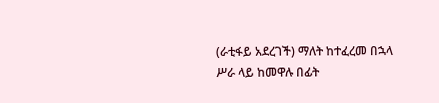(ራቲፋይ አደረገች) ማለት ከተፈረመ በኋላ ሥራ ላይ ከመዋሉ በፊት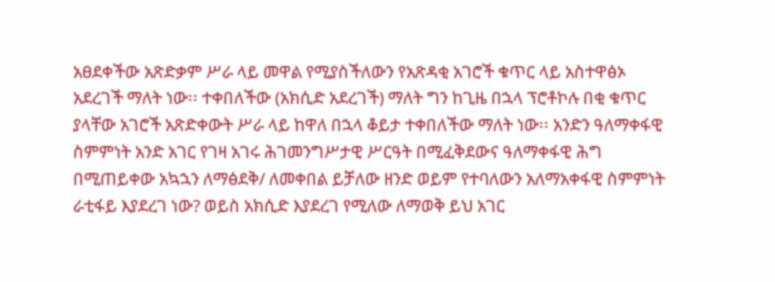አፀደቀችው አጽድቃም ሥራ ላይ መዋል የሚያስችለውን የአጽዳቂ አገሮች ቁጥር ላይ አስተዋፅኦ አደረገች ማለት ነው፡፡ ተቀበለችው (አክሲድ አደረገች) ማለት ግን ከጊዜ በኋላ ፕሮቶኮሉ በቂ ቁጥር ያላቸው አገሮች አጽድቀውት ሥራ ላይ ከዋለ በኋላ ቆይታ ተቀበለችው ማለት ነው፡፡ አንድን ዓለማቀፋዊ ስምምነት አንድ አገር የገዛ አገሩ ሕገመንግሥታዊ ሥርዓት በሚፈቅደውና ዓለማቀፋዊ ሕግ በሚጠይቀው አኳኋን ለማፅደቅ/ ለመቀበል ይቻለው ዘንድ ወይም የተባለውን አለማአቀፋዊ ስምምነት ራቲፋይ እያደረገ ነው? ወይስ አክሲድ እያደረገ የሚለው ለማወቅ ይህ አገር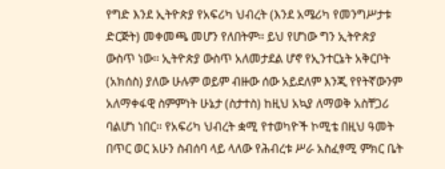የግድ እንደ ኢትዮጵያ የአፍሪካ ህብረት (እንደ አሜሪካ የመንግሥታቱ ድርጅት) መቀመጫ መሆን የለበትም፡፡ ይህ የሆነው ግን ኢትዮጵያ ውስጥ ነው፡፡ ኢትዮጵያ ውስጥ አለመታደል ሆኖ የኢንተርኔት አቅርቦት (አክሰስ) ያለው ሁሉም ወይም ብዙው ሰው አይደለም እንጂ የየትኛውንም አለማቀፋዊ ስምምነት ሁኔታ (ስታተስ) ከዚህ አኳያ ለማወቅ አስቸጋሪ ባልሆነ ነበር፡፡ የአፍሪካ ህብረት ቋሚ የተወካዮች ኮሚቴ በዚህ ዓመት በጥር ወር አሁን ስብሰባ ላይ ላለው የሕብረቱ ሥራ አስፈፃሚ ምክር ቤት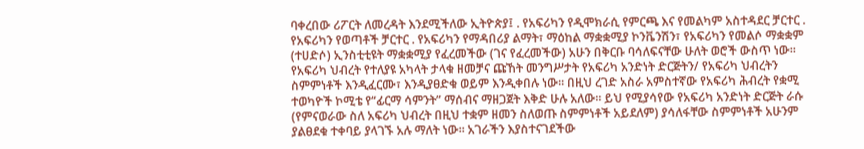ባቀረበው ሪፖርት ለመረዳት እንደሚችለው ኢትዮጵያ፤ . የአፍሪካን የዲሞክራሲ የምርጫ እና የመልካም አስተዳደር ቻርተር . የአፍሪካን የወጣቶች ቻርተር . የአፍሪካን የማዳበሪያ ልማት፣ ማዕከል ማቋቋሚያ ኮንቬንሽን፣ የአፍሪካን የመልሶ ማቋቋም (ተሀድሶ) ኢንስቲቲዩት ማቋቋሚያ የፈረመችው (ገና የፈረመችው) አሁን በቅርቡ ባሳለፍናቸው ሁለት ወሮች ውስጥ ነው፡፡ የአፍሪካ ህብረት የተለያዩ አካላት ታላቁ ዘመቻና ጩኸት መንግሥታት የአፍሪካ አንድነት ድርጅትን/ የአፍሪካ ህብረትን ስምምነቶች እንዲፈርሙ፣ እንዲያፀድቁ ወይም እንዲቀበሉ ነው፡፡ በዚህ ረገድ አስራ አምስተኛው የአፍሪካ ሕብረት የቋሚ ተወካዮች ኮሚቴ የ“ፊርማ ሳምንት” ማሰብና ማዘጋጀት እቅድ ሁሉ አለው፡፡ ይህ የሚያሳየው የአፍሪካ አንድነት ድርጅት ራሱ (የምናወራው ስለ አፍሪካ ህብረት በዚህ ተቋም ዘመን ስለወጡ ስምምነቶች አይደለም) ያሳለፋቸው ስምምነቶች አሁንም ያልፀደቁ ተቀባይ ያላገኙ አሉ ማለት ነው፡፡ አገራችን እያስተናገደችው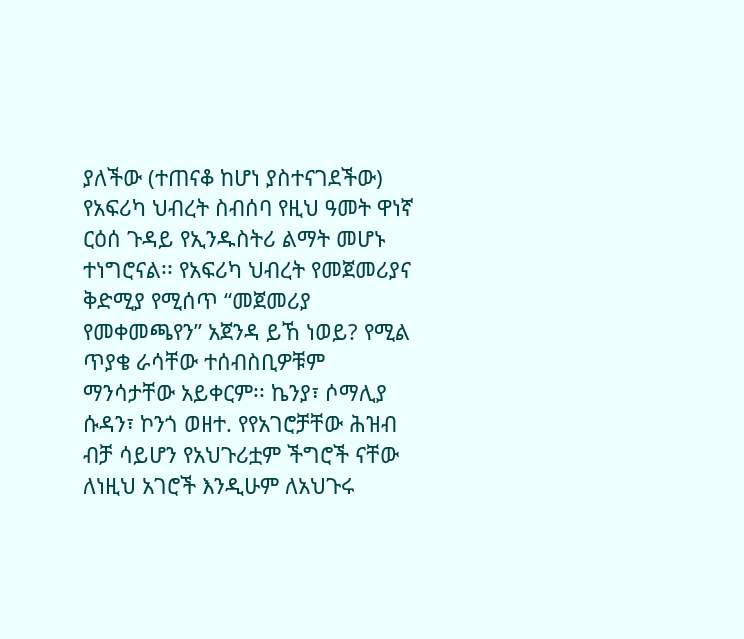ያለችው (ተጠናቆ ከሆነ ያስተናገደችው) የአፍሪካ ህብረት ስብሰባ የዚህ ዓመት ዋነኛ ርዕሰ ጉዳይ የኢንዱስትሪ ልማት መሆኑ ተነግሮናል፡፡ የአፍሪካ ህብረት የመጀመሪያና ቅድሚያ የሚሰጥ “መጀመሪያ የመቀመጫየን” አጀንዳ ይኸ ነወይ? የሚል ጥያቄ ራሳቸው ተሰብስቢዎቹም ማንሳታቸው አይቀርም፡፡ ኬንያ፣ ሶማሊያ ሱዳን፣ ኮንጎ ወዘተ. የየአገሮቻቸው ሕዝብ ብቻ ሳይሆን የአህጉሪቷም ችግሮች ናቸው ለነዚህ አገሮች እንዲሁም ለአህጉሩ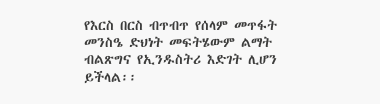የእርስ በርስ ብጥብጥ የሰላም መጥፋት መንስዔ ድህነት መፍትሄውም ልማት ብልጽግና የኢንዱስትሪ እድገት ሊሆን ይችላል፡፡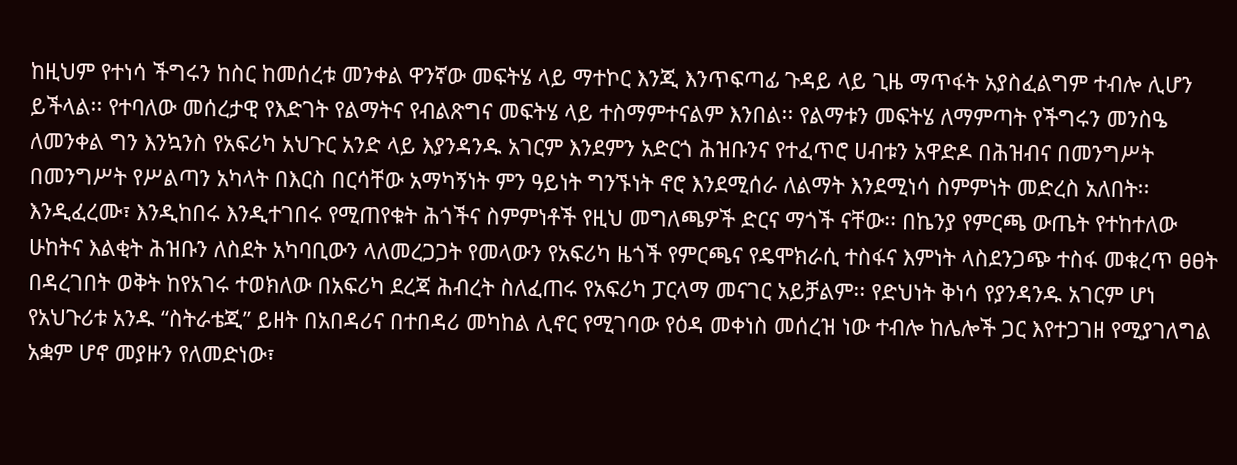ከዚህም የተነሳ ችግሩን ከስር ከመሰረቱ መንቀል ዋንኛው መፍትሄ ላይ ማተኮር እንጂ እንጥፍጣፊ ጉዳይ ላይ ጊዜ ማጥፋት አያስፈልግም ተብሎ ሊሆን ይችላል፡፡ የተባለው መሰረታዊ የእድገት የልማትና የብልጽግና መፍትሄ ላይ ተስማምተናልም እንበል፡፡ የልማቱን መፍትሄ ለማምጣት የችግሩን መንስዔ ለመንቀል ግን እንኳንስ የአፍሪካ አህጉር አንድ ላይ እያንዳንዱ አገርም እንደምን አድርጎ ሕዝቡንና የተፈጥሮ ሀብቱን አዋድዶ በሕዝብና በመንግሥት በመንግሥት የሥልጣን አካላት በእርስ በርሳቸው አማካኝነት ምን ዓይነት ግንኙነት ኖሮ እንደሚሰራ ለልማት እንደሚነሳ ስምምነት መድረስ አለበት፡፡ እንዲፈረሙ፣ እንዲከበሩ እንዲተገበሩ የሚጠየቁት ሕጎችና ስምምነቶች የዚህ መግለጫዎች ድርና ማጎች ናቸው፡፡ በኬንያ የምርጫ ውጤት የተከተለው ሁከትና እልቂት ሕዝቡን ለስደት አካባቢውን ላለመረጋጋት የመላውን የአፍሪካ ዜጎች የምርጫና የዴሞክራሲ ተስፋና እምነት ላስደንጋጭ ተስፋ መቁረጥ ፀፀት በዳረገበት ወቅት ከየአገሩ ተወክለው በአፍሪካ ደረጃ ሕብረት ስለፈጠሩ የአፍሪካ ፓርላማ መናገር አይቻልም፡፡ የድህነት ቅነሳ የያንዳንዱ አገርም ሆነ የአህጉሪቱ አንዱ “ስትራቴጂ” ይዘት በአበዳሪና በተበዳሪ መካከል ሊኖር የሚገባው የዕዳ መቀነስ መሰረዝ ነው ተብሎ ከሌሎች ጋር እየተጋገዘ የሚያገለግል አቋም ሆኖ መያዙን የለመድነው፣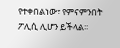የተቀበልነው፣ የምናምንበት ፖሊሲ ሊሆን ይችላል፡፡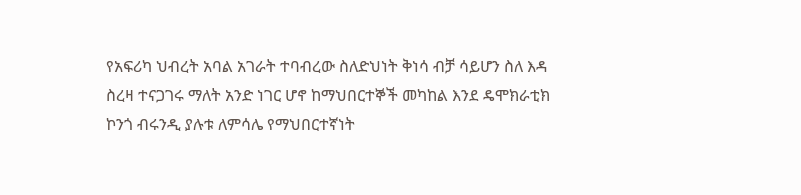የአፍሪካ ህብረት አባል አገራት ተባብረው ስለድህነት ቅነሳ ብቻ ሳይሆን ስለ እዳ ስረዛ ተናጋገሩ ማለት አንድ ነገር ሆኖ ከማህበርተኞች መካከል እንደ ዴሞክራቲክ ኮንጎ ብሩንዲ ያሉቱ ለምሳሌ የማህበርተኛነት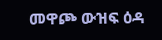መዋጮ ውዝፍ ዕዳ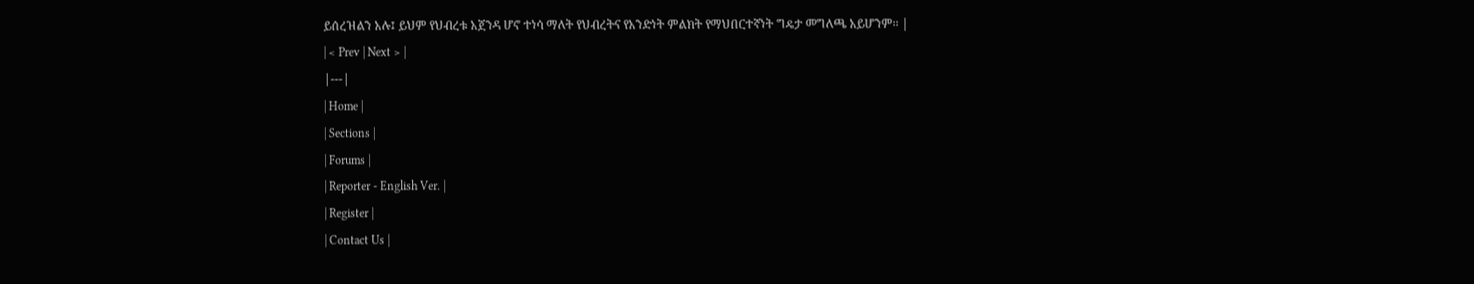ይሰረዝልን አሉ፤ ይህም የህብረቱ አጀንዳ ሆኖ ተነሳ ማለት የህብረትና የአንድነት ምልክት የማህበርተኛነት ግዴታ መግለጫ አይሆንም፡፡ |
| < Prev | Next > |
|---|
| Home |
| Sections |
| Forums |
| Reporter - English Ver. |
| Register |
| Contact Us |